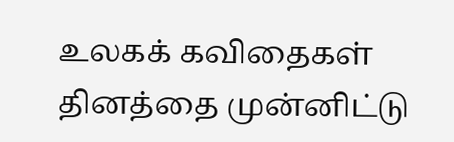உலகக் கவிதைகள் தினத்தை முன்னிட்டு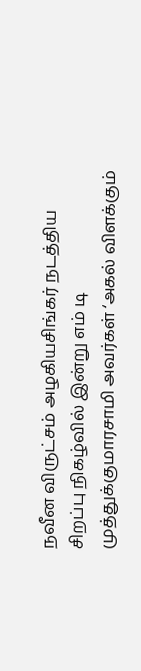நவீன விருட்சம் அழகியசிங்கர் நடத்திய சிறப்பு நிகழ்வில் இன்று எம் டி முத்துக்குமாரசாமி அவர்கள் ‘அகல் விளக்கும்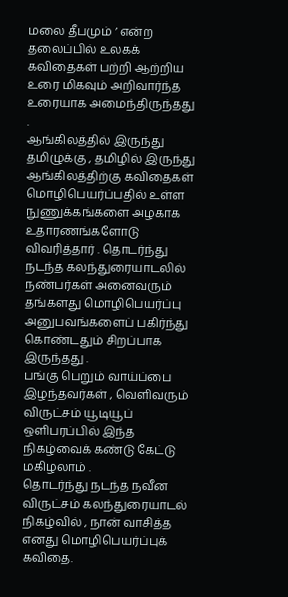மலை தீபமும் ’ என்ற தலைப்பில் உலகக் கவிதைகள் பற்றி ஆற்றிய உரை மிகவும் அறிவார்ந்த உரையாக அமைந்திருந்தது .
ஆங்கிலத்தில் இருந்து தமிழுக்கு , தமிழில் இருந்து ஆங்கிலத்திற்கு கவிதைகள் மொழிபெயர்ப்பதில் உள்ள நுணுக்கங்களை அழகாக உதாரணங்களோடு விவரித்தார் . தொடர்ந்து நடந்த கலந்துரையாடலில் நண்பர்கள் அனைவரும் தங்களது மொழிபெயர்ப்பு அனுபவங்களைப் பகிர்ந்து கொண்டதும் சிறப்பாக இருந்தது .
பங்கு பெறும் வாய்ப்பை இழந்தவர்கள் , வெளிவரும் விருட்சம் யூடியூப் ஒளிபரப்பில் இந்த நிகழ்வைக் கண்டு கேட்டு மகிழலாம் .
தொடர்ந்து நடந்த நவீன விருட்சம் கலந்துரையாடல் நிகழ்வில் , நான் வாசித்த எனது மொழிபெயர்ப்புக் கவிதை.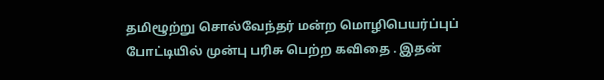தமிழூற்று சொல்வேந்தர் மன்ற மொழிபெயர்ப்புப் போட்டியில் முன்பு பரிசு பெற்ற கவிதை . இதன்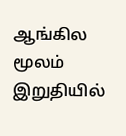ஆங்கில மூலம் இறுதியில்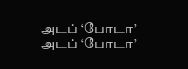அடப் ‘போடா’
அடப் ‘போடா’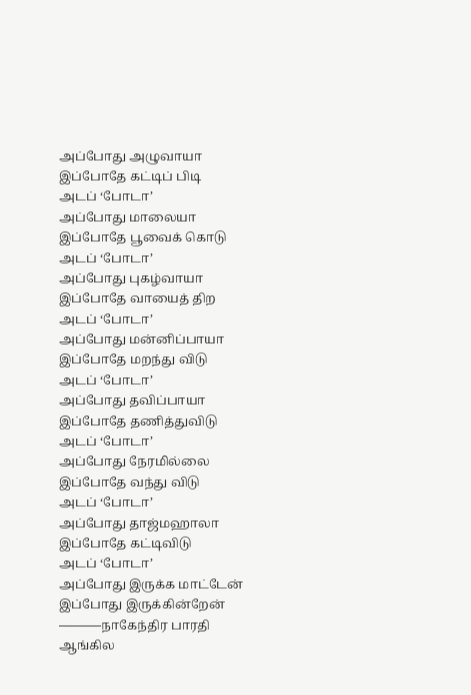அப்போது அழுவாயா
இப்போதே கட்டிப் பிடி
அடப் ‘போடா’
அப்போது மாலையா
இப்போதே பூவைக் கொடு
அடப் ‘போடா’
அப்போது புகழ்வாயா
இப்போதே வாயைத் திற
அடப் ‘போடா’
அப்போது மன்னிப்பாயா
இப்போதே மறந்து விடு
அடப் ‘போடா’
அப்போது தவிப்பாயா
இப்போதே தணித்துவிடு
அடப் ‘போடா’
அப்போது நேரமில்லை
இப்போதே வந்து விடு
அடப் ‘போடா’
அப்போது தாஜ்மஹாலா
இப்போதே கட்டிவிடு
அடப் ‘போடா’
அப்போது இருக்க மாட்டேன்
இப்போது இருக்கின்றேன்
———–நாகேந்திர பாரதி
ஆங்கில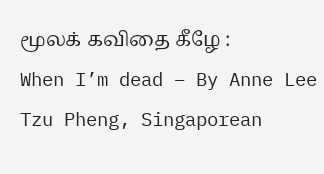மூலக் கவிதை கீழே :
When I’m dead – By Anne Lee Tzu Pheng, Singaporean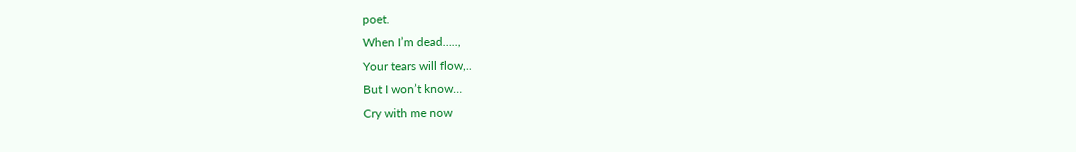poet.
When I’m dead…..,
Your tears will flow,..
But I won’t know…
Cry with me now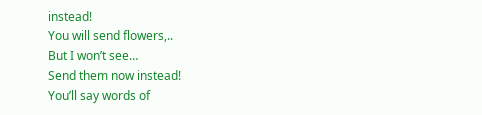instead!
You will send flowers,..
But I won’t see…
Send them now instead!
You’ll say words of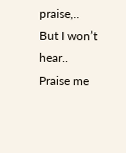praise,..
But I won’t hear..
Praise me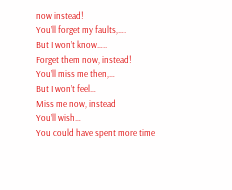now instead!
You’ll forget my faults,….
But I won’t know…..
Forget them now, instead!
You’ll miss me then,…
But I won’t feel…
Miss me now, instead
You’ll wish…
You could have spent more time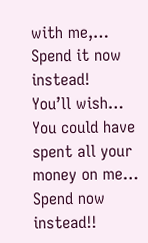with me,…
Spend it now instead!
You’ll wish…
You could have spent all your money on me…
Spend now instead!!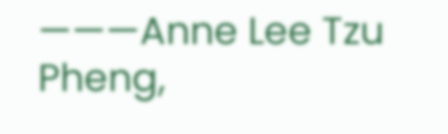———Anne Lee Tzu Pheng,